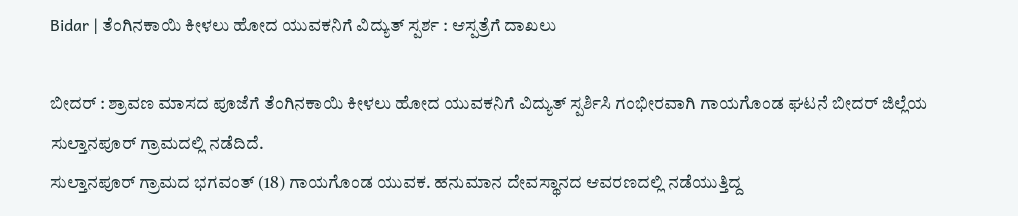Bidar | ತೆಂಗಿನಕಾಯಿ ಕೀಳಲು ಹೋದ ಯುವಕನಿಗೆ ವಿದ್ಯುತ್ ಸ್ಪರ್ಶ : ಆಸ್ಪತ್ರೆಗೆ ದಾಖಲು

ಬೀದರ್ : ಶ್ರಾವಣ ಮಾಸದ ಪೂಜೆಗೆ ತೆಂಗಿನಕಾಯಿ ಕೀಳಲು ಹೋದ ಯುವಕನಿಗೆ ವಿದ್ಯುತ್ ಸ್ಪರ್ಶಿಸಿ ಗಂಭೀರವಾಗಿ ಗಾಯಗೊಂಡ ಘಟನೆ ಬೀದರ್ ಜಿಲ್ಲೆಯ ಸುಲ್ತಾನಪೂರ್ ಗ್ರಾಮದಲ್ಲಿ ನಡೆದಿದೆ.
ಸುಲ್ತಾನಪೂರ್ ಗ್ರಾಮದ ಭಗವಂತ್ (18) ಗಾಯಗೊಂಡ ಯುವಕ. ಹನುಮಾನ ದೇವಸ್ಥಾನದ ಆವರಣದಲ್ಲಿ ನಡೆಯುತ್ತಿದ್ದ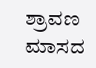ಶ್ರಾವಣ ಮಾಸದ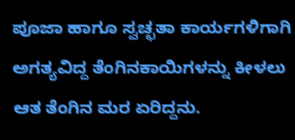ಪೂಜಾ ಹಾಗೂ ಸ್ವಚ್ಛತಾ ಕಾರ್ಯಗಳಿಗಾಗಿ ಅಗತ್ಯವಿದ್ದ ತೆಂಗಿನಕಾಯಿಗಳನ್ನು ಕೀಳಲು ಆತ ತೆಂಗಿನ ಮರ ಏರಿದ್ದನು.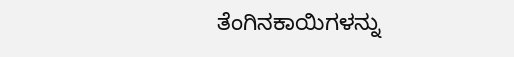ತೆಂಗಿನಕಾಯಿಗಳನ್ನು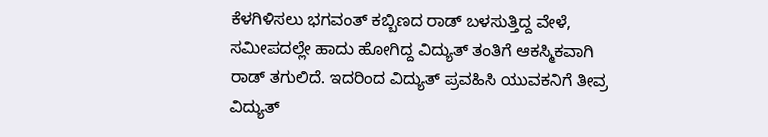ಕೆಳಗಿಳಿಸಲು ಭಗವಂತ್ ಕಬ್ಬಿಣದ ರಾಡ್ ಬಳಸುತ್ತಿದ್ದ ವೇಳೆ, ಸಮೀಪದಲ್ಲೇ ಹಾದು ಹೋಗಿದ್ದ ವಿದ್ಯುತ್ ತಂತಿಗೆ ಆಕಸ್ಮಿಕವಾಗಿ ರಾಡ್ ತಗುಲಿದೆ. ಇದರಿಂದ ವಿದ್ಯುತ್ ಪ್ರವಹಿಸಿ ಯುವಕನಿಗೆ ತೀವ್ರ ವಿದ್ಯುತ್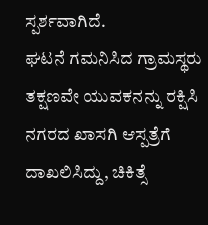ಸ್ಪರ್ಶವಾಗಿದೆ.
ಘಟನೆ ಗಮನಿಸಿದ ಗ್ರಾಮಸ್ಥರು ತಕ್ಷಣವೇ ಯುವಕನನ್ನು ರಕ್ಷಿಸಿ ನಗರದ ಖಾಸಗಿ ಆಸ್ಪತ್ರೆಗೆ ದಾಖಲಿಸಿದ್ದು, ಚಿಕಿತ್ಸೆ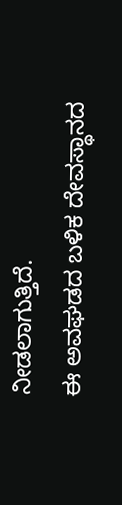ನೀಡಲಾಗುತ್ತಿದೆ.
ಈ ಅವಘಡದ ಬಳಿಕ ದೇವಸ್ಥಾನದ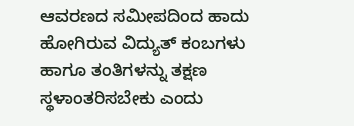ಆವರಣದ ಸಮೀಪದಿಂದ ಹಾದು ಹೋಗಿರುವ ವಿದ್ಯುತ್ ಕಂಬಗಳು ಹಾಗೂ ತಂತಿಗಳನ್ನು ತಕ್ಷಣ ಸ್ಥಳಾಂತರಿಸಬೇಕು ಎಂದು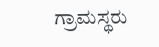ಗ್ರಾಮಸ್ಥರು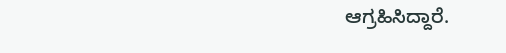ಆಗ್ರಹಿಸಿದ್ದಾರೆ.